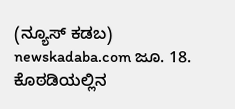(ನ್ಯೂಸ್ ಕಡಬ) newskadaba.com ಜೂ. 18. ಕೊಠಡಿಯಲ್ಲಿನ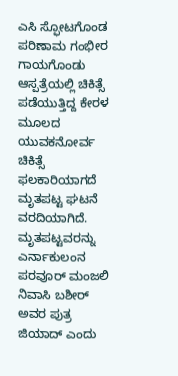ಎಸಿ ಸ್ಫೋಟಗೊಂಡ ಪರಿಣಾಮ ಗಂಭೀರ ಗಾಯಗೊಂಡು ಆಸ್ಪತ್ರೆಯಲ್ಲಿ ಚಿಕಿತ್ಸೆ ಪಡೆಯುತ್ತಿದ್ದ ಕೇರಳ ಮೂಲದ ಯುವಕನೋರ್ವ ಚಿಕಿತ್ಸೆ ಫಲಕಾರಿಯಾಗದೆ ಮೃತಪಟ್ಟ ಘಟನೆ ವರದಿಯಾಗಿದೆ. ಮೃತಪಟ್ಟವರನ್ನು ಎರ್ನಾಕುಲಂನ ಪರವೂರ್ ಮಂಜಲಿ ನಿವಾಸಿ ಬಶೀರ್ ಅವರ ಪುತ್ರ ಜಿಯಾದ್ ಎಂದು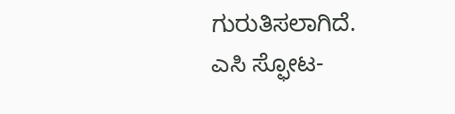ಗುರುತಿಸಲಾಗಿದೆ.
ಎಸಿ ಸ್ಫೋಟ-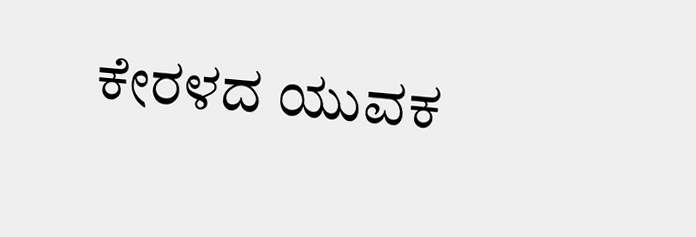ಕೇರಳದ ಯುವಕ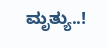ಮೃತ್ಯು..!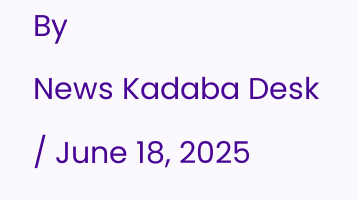By
News Kadaba Desk
/ June 18, 2025